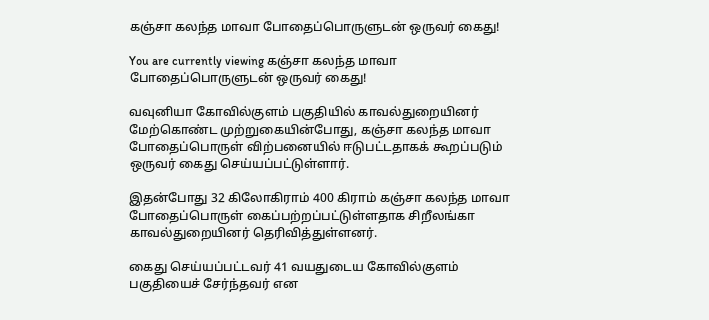கஞ்சா கலந்த மாவா போதைப்பொருளுடன் ஒருவர் கைது!

You are currently viewing கஞ்சா கலந்த மாவா போதைப்பொருளுடன் ஒருவர் கைது!

வவுனியா கோவில்குளம் பகுதியில் காவல்துறையினர் மேற்கொண்ட முற்றுகையின்போது, கஞ்சா கலந்த மாவா போதைப்பொருள் விற்பனையில் ஈடுபட்டதாகக் கூறப்படும் ஒருவர் கைது செய்யப்பட்டுள்ளார்.

இதன்போது 32 கிலோகிராம் 400 கிராம் கஞ்சா கலந்த மாவா போதைப்பொருள் கைப்பற்றப்பட்டுள்ளதாக சிறீலங்கா காவல்துறையினர் தெரிவித்துள்ளனர்.

கைது செய்யப்பட்டவர் 41 வயதுடைய கோவில்குளம் பகுதியைச் சேர்ந்தவர் என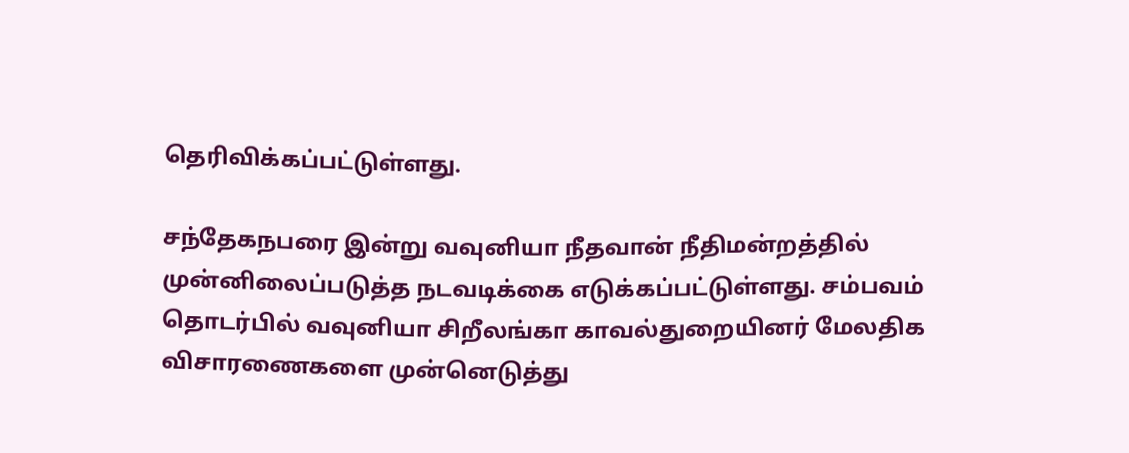தெரிவிக்கப்பட்டுள்ளது.

சந்தேகநபரை இன்று வவுனியா நீதவான் நீதிமன்றத்தில் முன்னிலைப்படுத்த நடவடிக்கை எடுக்கப்பட்டுள்ளது. சம்பவம் தொடர்பில் வவுனியா சிறீலங்கா காவல்துறையினர் மேலதிக விசாரணைகளை முன்னெடுத்து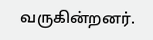வருகின்றனர்.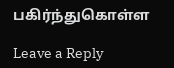பகிர்ந்துகொள்ள

Leave a Reply